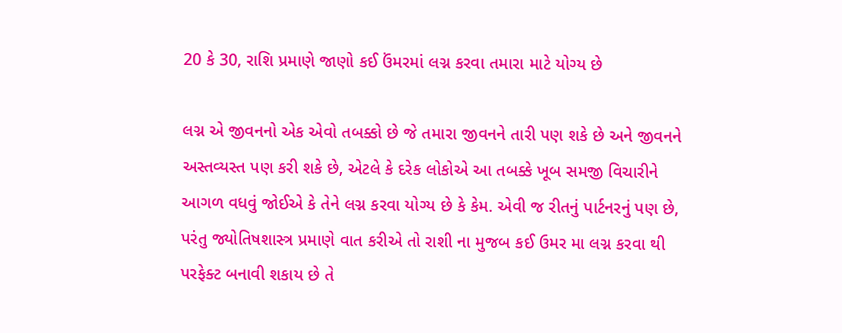20 કે 30, રાશિ પ્રમાણે જાણો કઈ ઉંમરમાં લગ્ન કરવા તમારા માટે યોગ્ય છે

લગ્ન એ જીવનનો એક એવો તબક્કો છે જે તમારા જીવનને તારી પણ શકે છે અને જીવનને અસ્તવ્યસ્ત પણ કરી શકે છે, એટલે કે દરેક લોકોએ આ તબક્કે ખૂબ સમજી વિચારીને આગળ વધવું જોઈએ કે તેને લગ્ન કરવા યોગ્ય છે કે કેમ. એવી જ રીતનું પાર્ટનરનું પણ છે, પરંતુ જ્યોતિષશાસ્ત્ર પ્રમાણે વાત કરીએ તો રાશી ના મુજબ કઈ ઉમર મા લગ્ન કરવા થી પરફેક્ટ બનાવી શકાય છે તે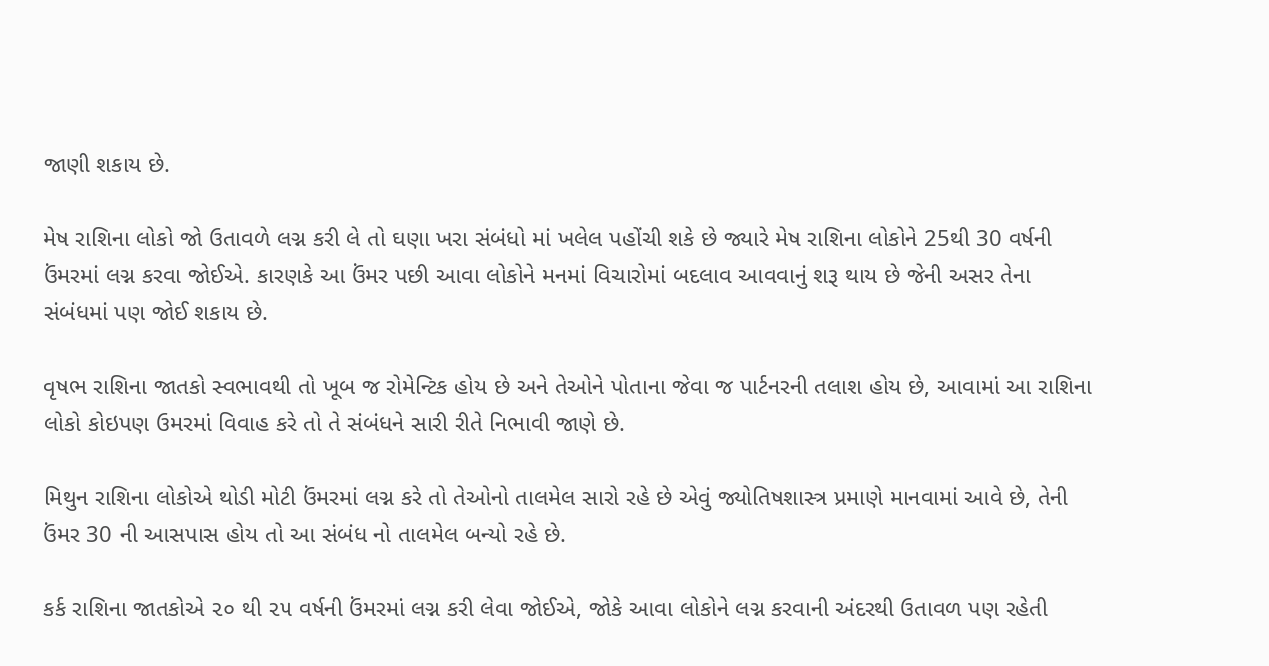જાણી શકાય છે.

મેષ રાશિના લોકો જો ઉતાવળે લગ્ન કરી લે તો ઘણા ખરા સંબંધો માં ખલેલ પહોંચી શકે છે જ્યારે મેષ રાશિના લોકોને 25થી 30 વર્ષની ઉંમરમાં લગ્ન કરવા જોઈએ. કારણકે આ ઉંમર પછી આવા લોકોને મનમાં વિચારોમાં બદલાવ આવવાનું શરૂ થાય છે જેની અસર તેના સંબંધમાં પણ જોઈ શકાય છે.

વૃષભ રાશિના જાતકો સ્વભાવથી તો ખૂબ જ રોમેન્ટિક હોય છે અને તેઓને પોતાના જેવા જ પાર્ટનરની તલાશ હોય છે, આવામાં આ રાશિના લોકો કોઇપણ ઉમરમાં વિવાહ કરે તો તે સંબંધને સારી રીતે નિભાવી જાણે છે.

મિથુન રાશિના લોકોએ થોડી મોટી ઉંમરમાં લગ્ન કરે તો તેઓનો તાલમેલ સારો રહે છે એવું જ્યોતિષશાસ્ત્ર પ્રમાણે માનવામાં આવે છે, તેની ઉંમર 30 ની આસપાસ હોય તો આ સંબંધ નો તાલમેલ બન્યો રહે છે.

કર્ક રાશિના જાતકોએ ૨૦ થી ૨૫ વર્ષની ઉંમરમાં લગ્ન કરી લેવા જોઈએ, જોકે આવા લોકોને લગ્ન કરવાની અંદરથી ઉતાવળ પણ રહેતી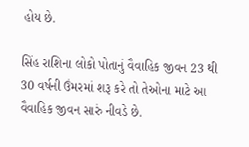હોય છે.

સિંહ રાશિના લોકો પોતાનું વૈવાહિક જીવન 23 થી 30 વર્ષની ઉંમરમાં શરૂ કરે તો તેઓના માટે આ વૈવાહિક જીવન સારું નીવડે છે.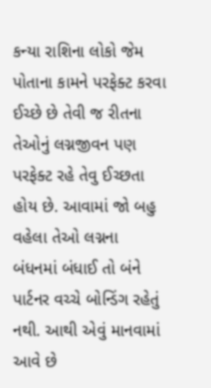કન્યા રાશિના લોકો જેમ પોતાના કામને પરફેક્ટ કરવા ઈચ્છે છે તેવી જ રીતના તેઓનું લગ્નજીવન પણ પરફેક્ટ રહે તેવુ ઈચ્છતા હોય છે. આવામાં જો બહુ વહેલા તેઓ લગ્નના બંધનમાં બંધાઈ તો બંને પાર્ટનર વચ્ચે બોન્ડિંગ રહેતું નથી. આથી એવું માનવામાં આવે છે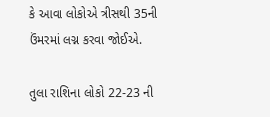કે આવા લોકોએ ત્રીસથી 35ની ઉંમરમાં લગ્ન કરવા જોઈએ.

તુલા રાશિના લોકો 22-23 ની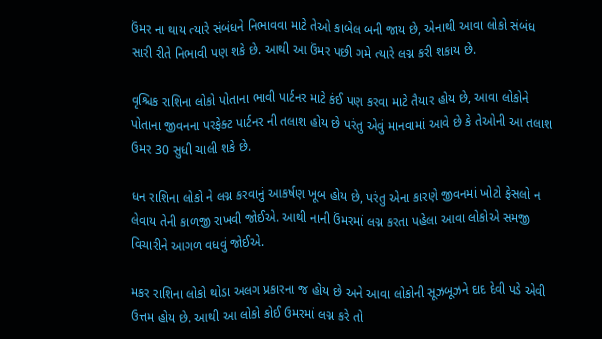ઉંમર ના થાય ત્યારે સંબંધને નિભાવવા માટે તેઓ કાબેલ બની જાય છે, એનાથી આવા લોકો સંબંધ સારી રીતે નિભાવી પણ શકે છે. આથી આ ઉંમર પછી ગમે ત્યારે લગ્ન કરી શકાય છે.

વૃશ્ચિક રાશિના લોકો પોતાના ભાવી પાર્ટનર માટે કંઈ પણ કરવા માટે તૈયાર હોય છે, આવા લોકોને પોતાના જીવનના પરફેક્ટ પાર્ટનર ની તલાશ હોય છે પરંતુ એવું માનવામાં આવે છે કે તેઓની આ તલાશ ઉમર 30 સુધી ચાલી શકે છે.

ધન રાશિના લોકો ને લગ્ન કરવાનું આકર્ષણ ખૂબ હોય છે, પરંતુ એના કારણે જીવનમાં ખોટો ફેસલો ન લેવાય તેની કાળજી રાખવી જોઈએ. આથી નાની ઉંમરમાં લગ્ન કરતા પહેલા આવા લોકોએ સમજી વિચારીને આગળ વધવું જોઈએ.

મકર રાશિના લોકો થોડા અલગ પ્રકારના જ હોય છે અને આવા લોકોની સૂઝબૂઝને દાદ દેવી પડે એવી ઉત્તમ હોય છે. આથી આ લોકો કોઈ ઉમરમાં લગ્ન કરે તો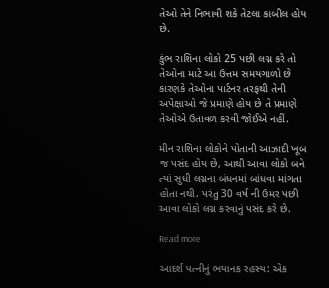તેઓ તેને નિભાવી શકે તેટલા કાબીલ હોય છે.

કુંભ રાશિના લોકો 25 પછી લગ્ન કરે તો તેઓના માટે આ ઉત્તમ સમયગાળો છે કારણકે તેઓના પાર્ટનર તરફથી તેની અપેક્ષાઓ જે પ્રમાણે હોય છે તે પ્રમાણે તેઓએ ઉતાવળ કરવી જોઈએ નહીં.

મીન રાશિના લોકોને પોતાની આઝાદી ખૂબ જ પસંદ હોય છે, આથી આવા લોકો બને ત્યાં સુધી લગ્નના બંધનમાં બાંધવા માંગતા હોતા નથી. પરંતુ 30 વર્ષ ની ઉમર પછી આવા લોકો લગ્ન કરવાનું પસંદ કરે છે.

Read more

આદર્શ પત્નીનું ભયાનક રહસ્ય: એક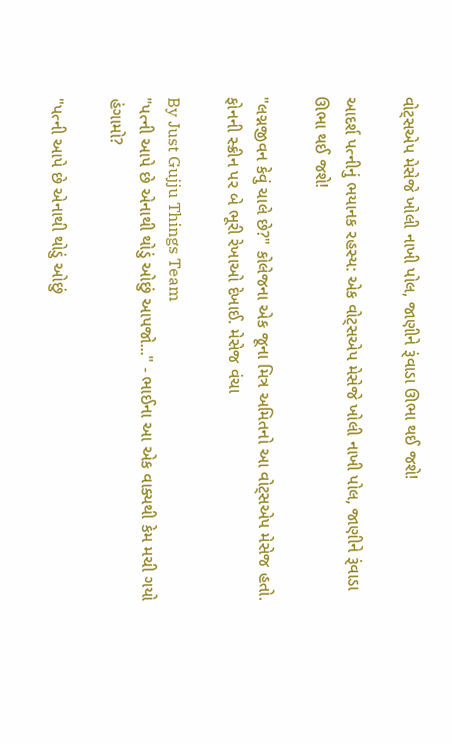વોટ્સએપ મેસેજે ખોલી નાખી પોલ, જાણીને રૂંવાડા ઊભા થઈ જશે!

આદર્શ પત્નીનું ભયાનક રહસ્ય: એક વોટ્સએપ મેસેજે ખોલી નાખી પોલ, જાણીને રૂંવાડા ઊભા થઈ જશે!

"લગ્નજીવન કેવું ચાલે છે?" કોલેજના એક જૂના મિત્ર અમિતનો આ વોટ્સએપ મેસેજ હતો. ફોનની સ્ક્રીન પર બે ભૂરી રેખાઓ દેખાઈ. મેસેજ વંચા

By Just Gujju Things Team
"પત્ની આપે છે એનાથી થોડું ઓછું આપજો..." - ભાઈના આ એક વાક્યથી કેમ મચી ગયો હંગામો?

"પત્ની આપે છે એનાથી થોડું ઓછું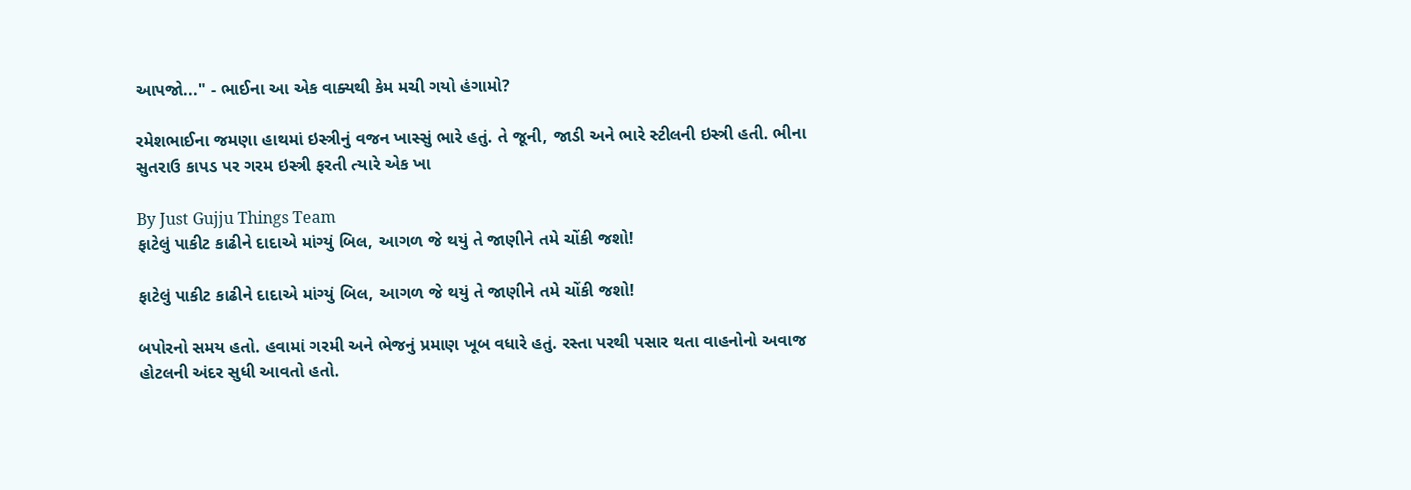આપજો..." - ભાઈના આ એક વાક્યથી કેમ મચી ગયો હંગામો?

રમેશભાઈના જમણા હાથમાં ઇસ્ત્રીનું વજન ખાસ્સું ભારે હતું. તે જૂની, જાડી અને ભારે સ્ટીલની ઇસ્ત્રી હતી. ભીના સુતરાઉ કાપડ પર ગરમ ઇસ્ત્રી ફરતી ત્યારે એક ખા

By Just Gujju Things Team
ફાટેલું પાકીટ કાઢીને દાદાએ માંગ્યું બિલ, આગળ જે થયું તે જાણીને તમે ચોંકી જશો!

ફાટેલું પાકીટ કાઢીને દાદાએ માંગ્યું બિલ, આગળ જે થયું તે જાણીને તમે ચોંકી જશો!

બપોરનો સમય હતો. હવામાં ગરમી અને ભેજનું પ્રમાણ ખૂબ વધારે હતું. રસ્તા પરથી પસાર થતા વાહનોનો અવાજ હોટલની અંદર સુધી આવતો હતો.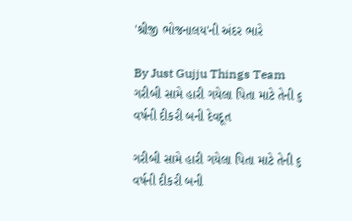'શ્રીજી ભોજનાલય'ની અંદર ભારે

By Just Gujju Things Team
ગરીબી સામે હારી ગયેલા પિતા માટે તેની ૬ વર્ષની દીકરી બની દેવદૂત

ગરીબી સામે હારી ગયેલા પિતા માટે તેની ૬ વર્ષની દીકરી બની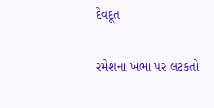દેવદૂત

રમેશના ખભા પર લટકતો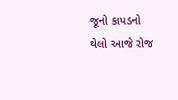જૂનો કાપડનો થેલો આજે રોજ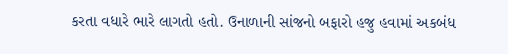કરતા વધારે ભારે લાગતો હતો. ઉનાળાની સાંજનો બફારો હજુ હવામાં અકબંધ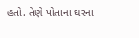હતો. તેણે પોતાના ઘરના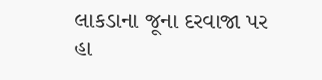લાકડાના જૂના દરવાજા પર હા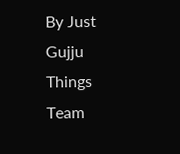By Just Gujju Things Team